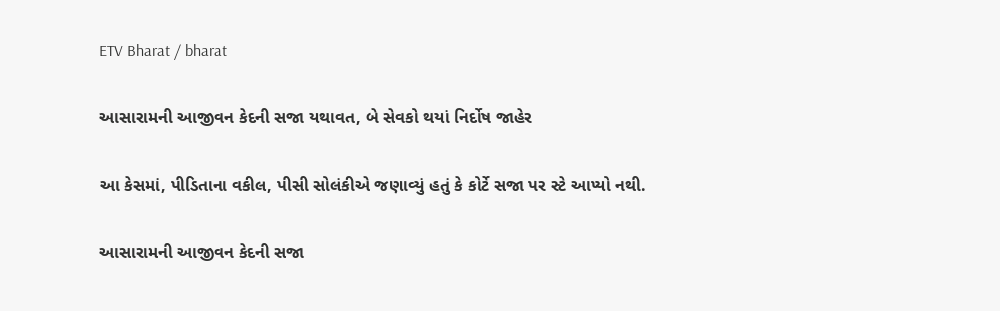ETV Bharat / bharat

આસારામની આજીવન કેદની સજા યથાવત, બે સેવકો થયાં નિર્દોષ જાહેર

આ કેસમાં, પીડિતાના વકીલ, પીસી સોલંકીએ જણાવ્યું હતું કે કોર્ટે સજા પર સ્ટે આપ્યો નથી.

આસારામની આજીવન કેદની સજા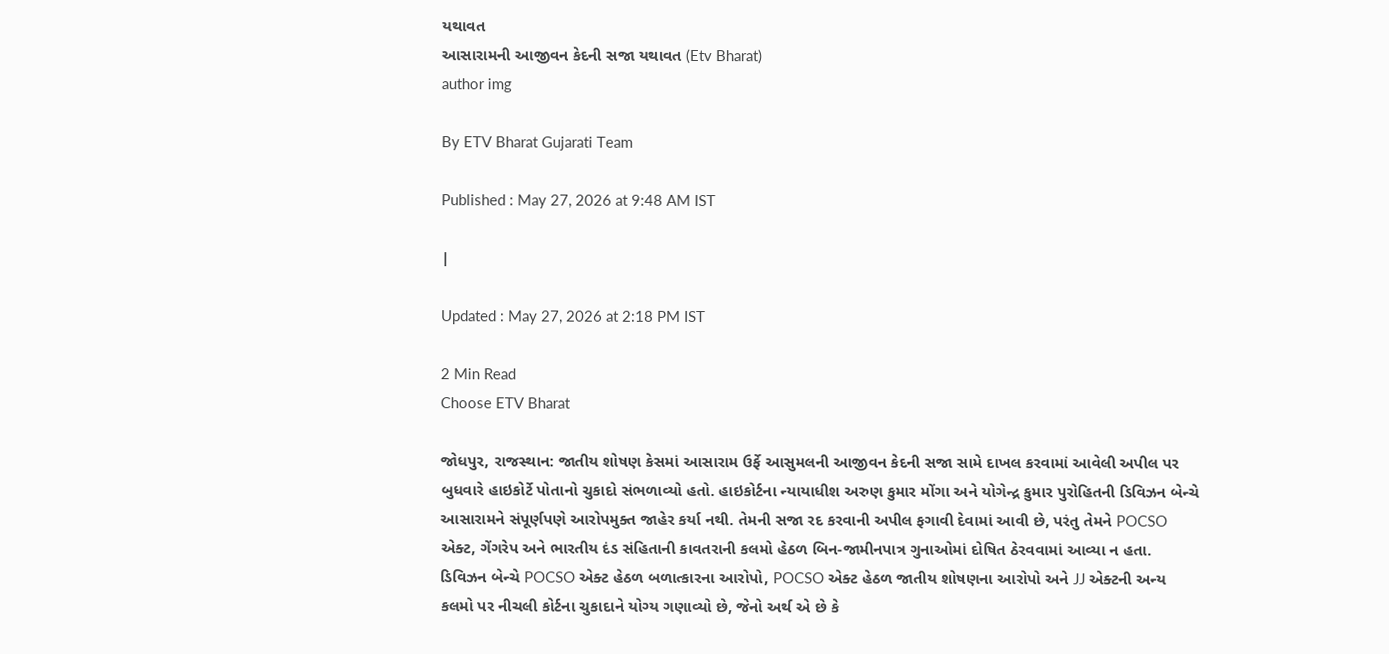યથાવત
આસારામની આજીવન કેદની સજા યથાવત (Etv Bharat)
author img

By ETV Bharat Gujarati Team

Published : May 27, 2026 at 9:48 AM IST

|

Updated : May 27, 2026 at 2:18 PM IST

2 Min Read
Choose ETV Bharat

જોધપુર, રાજસ્થાન: જાતીય શોષણ કેસમાં આસારામ ઉર્ફે આસુમલની આજીવન કેદની સજા સામે દાખલ કરવામાં આવેલી અપીલ પર બુધવારે હાઇકોર્ટે પોતાનો ચુકાદો સંભળાવ્યો હતો. હાઇકોર્ટના ન્યાયાધીશ અરુણ કુમાર મોંગા અને યોગેન્દ્ર કુમાર પુરોહિતની ડિવિઝન બેન્ચે આસારામને સંપૂર્ણપણે આરોપમુક્ત જાહેર કર્યા નથી. તેમની સજા રદ કરવાની અપીલ ફગાવી દેવામાં આવી છે, પરંતુ તેમને POCSO એક્ટ, ગેંગરેપ અને ભારતીય દંડ સંહિતાની કાવતરાની કલમો હેઠળ બિન-જામીનપાત્ર ગુનાઓમાં દોષિત ઠેરવવામાં આવ્યા ન હતા. ડિવિઝન બેન્ચે POCSO એક્ટ હેઠળ બળાત્કારના આરોપો, POCSO એક્ટ હેઠળ જાતીય શોષણના આરોપો અને JJ એક્ટની અન્ય કલમો પર નીચલી કોર્ટના ચુકાદાને યોગ્ય ગણાવ્યો છે, જેનો અર્થ એ છે કે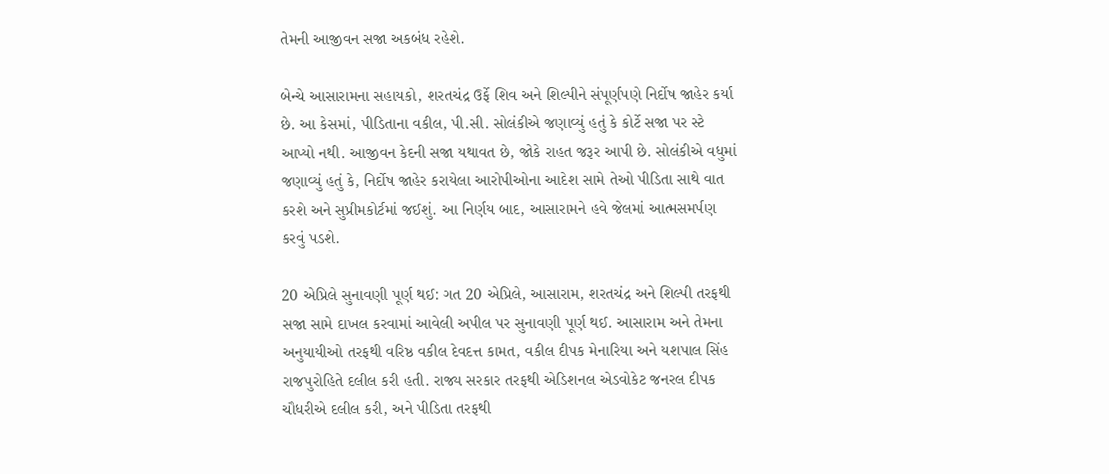તેમની આજીવન સજા અકબંધ રહેશે.

બેન્ચે આસારામના સહાયકો, શરતચંદ્ર ઉર્ફે શિવ અને શિલ્પીને સંપૂર્ણપણે નિર્દોષ જાહેર કર્યા છે. આ કેસમાં, પીડિતાના વકીલ, પી.સી. સોલંકીએ જણાવ્યું હતું કે કોર્ટે સજા પર સ્ટે આપ્યો નથી. આજીવન કેદની સજા યથાવત છે, જોકે રાહત જરૂર આપી છે. સોલંકીએ વધુમાં જણાવ્યું હતું કે, નિર્દોષ જાહેર કરાયેલા આરોપીઓના આદેશ સામે તેઓ પીડિતા સાથે વાત કરશે અને સુપ્રીમકોર્ટમાં જઈશું. આ નિર્ણય બાદ, આસારામને હવે જેલમાં આત્મસમર્પણ કરવું પડશે.

20 એપ્રિલે સુનાવણી પૂર્ણ થઈ: ગત 20 એપ્રિલે, આસારામ, શરતચંદ્ર અને શિલ્પી તરફથી સજા સામે દાખલ કરવામાં આવેલી અપીલ પર સુનાવણી પૂર્ણ થઈ. આસારામ અને તેમના અનુયાયીઓ તરફથી વરિષ્ઠ વકીલ દેવદત્ત કામત, વકીલ દીપક મેનારિયા અને યશપાલ સિંહ રાજપુરોહિતે દલીલ કરી હતી. રાજ્ય સરકાર તરફથી એડિશનલ એડવોકેટ જનરલ દીપક ચૌધરીએ દલીલ કરી, અને પીડિતા તરફથી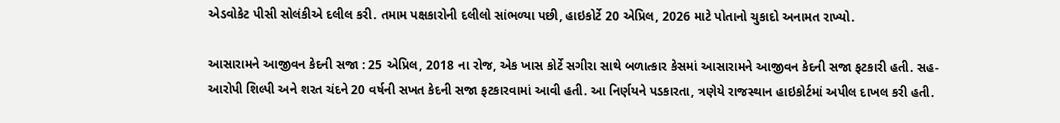એડવોકેટ પીસી સોલંકીએ દલીલ કરી. તમામ પક્ષકારોની દલીલો સાંભળ્યા પછી, હાઇકોર્ટે 20 એપ્રિલ, 2026 માટે પોતાનો ચુકાદો અનામત રાખ્યો.

આસારામને આજીવન કેદની સજા : 25 એપ્રિલ, 2018 ના રોજ, એક ખાસ કોર્ટે સગીરા સાથે બળાત્કાર કેસમાં આસારામને આજીવન કેદની સજા ફટકારી હતી. સહ-આરોપી શિલ્પી અને શરત ચંદને 20 વર્ષની સખત કેદની સજા ફટકારવામાં આવી હતી. આ નિર્ણયને પડકારતા, ત્રણેયે રાજસ્થાન હાઇકોર્ટમાં અપીલ દાખલ કરી હતી.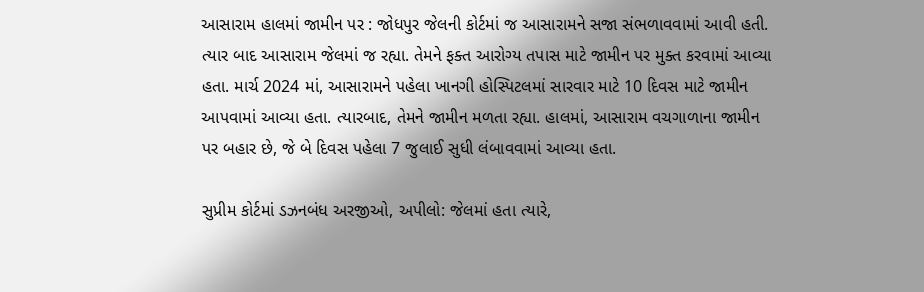આસારામ હાલમાં જામીન પર : જોધપુર જેલની કોર્ટમાં જ આસારામને સજા સંભળાવવામાં આવી હતી. ત્યાર બાદ આસારામ જેલમાં જ રહ્યા. તેમને ફક્ત આરોગ્ય તપાસ માટે જામીન પર મુક્ત કરવામાં આવ્યા હતા. માર્ચ 2024 માં, આસારામને પહેલા ખાનગી હોસ્પિટલમાં સારવાર માટે 10 દિવસ માટે જામીન આપવામાં આવ્યા હતા. ત્યારબાદ, તેમને જામીન મળતા રહ્યા. હાલમાં, આસારામ વચગાળાના જામીન પર બહાર છે, જે બે દિવસ પહેલા 7 જુલાઈ સુધી લંબાવવામાં આવ્યા હતા.

સુપ્રીમ કોર્ટમાં ડઝનબંધ અરજીઓ, અપીલો: જેલમાં હતા ત્યારે,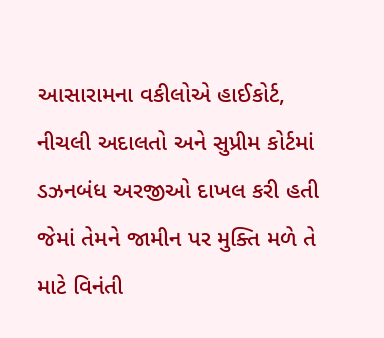આસારામના વકીલોએ હાઈકોર્ટ, નીચલી અદાલતો અને સુપ્રીમ કોર્ટમાં ડઝનબંધ અરજીઓ દાખલ કરી હતી જેમાં તેમને જામીન પર મુક્તિ મળે તે માટે વિનંતી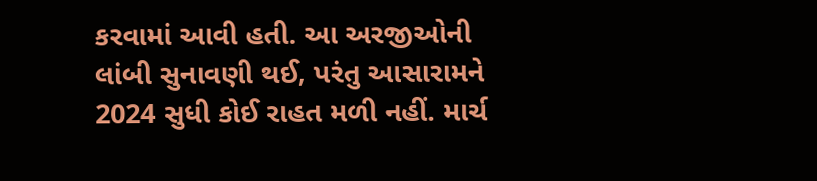કરવામાં આવી હતી. આ અરજીઓની લાંબી સુનાવણી થઈ, પરંતુ આસારામને 2024 સુધી કોઈ રાહત મળી નહીં. માર્ચ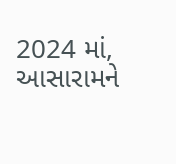2024 માં, આસારામને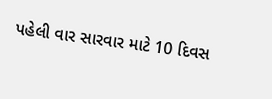પહેલી વાર સારવાર માટે 10 દિવસ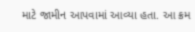માટે જામીન આપવામાં આવ્યા હતા. આ ક્રમ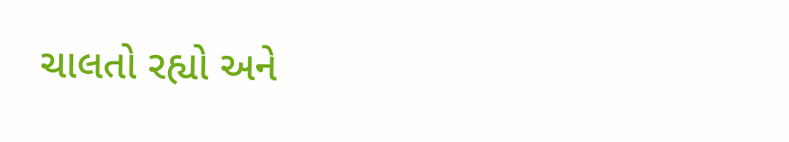ચાલતો રહ્યો અને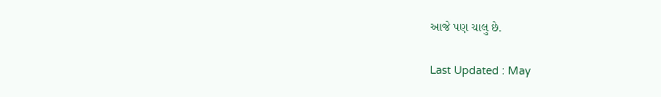આજે પણ ચાલુ છે.

Last Updated : May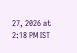27, 2026 at 2:18 PM IST